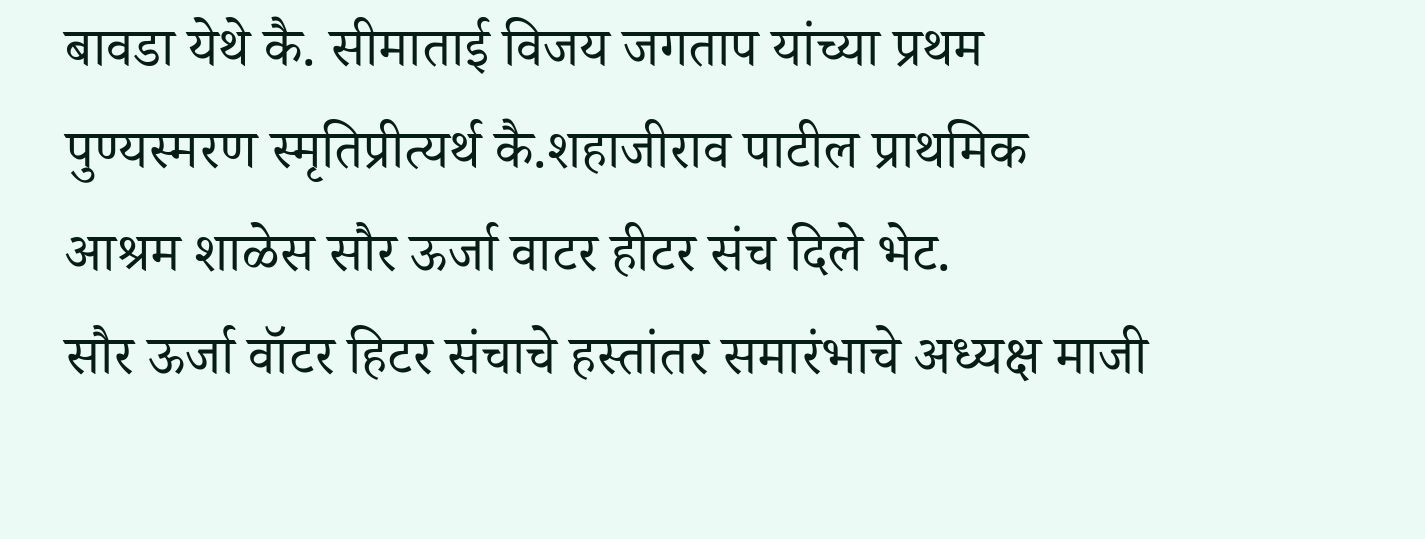बावडा येथे कै. सीमाताई विजय जगताप यांच्या प्रथम पुण्यस्मरण स्मृतिप्रीत्यर्थ कै.शहाजीराव पाटील प्राथमिक आश्रम शाळेस सौर ऊर्जा वाटर हीटर संच दिले भेट.
सौर ऊर्जा वॉटर हिटर संचाचे हस्तांतर समारंभाचे अध्यक्ष माजी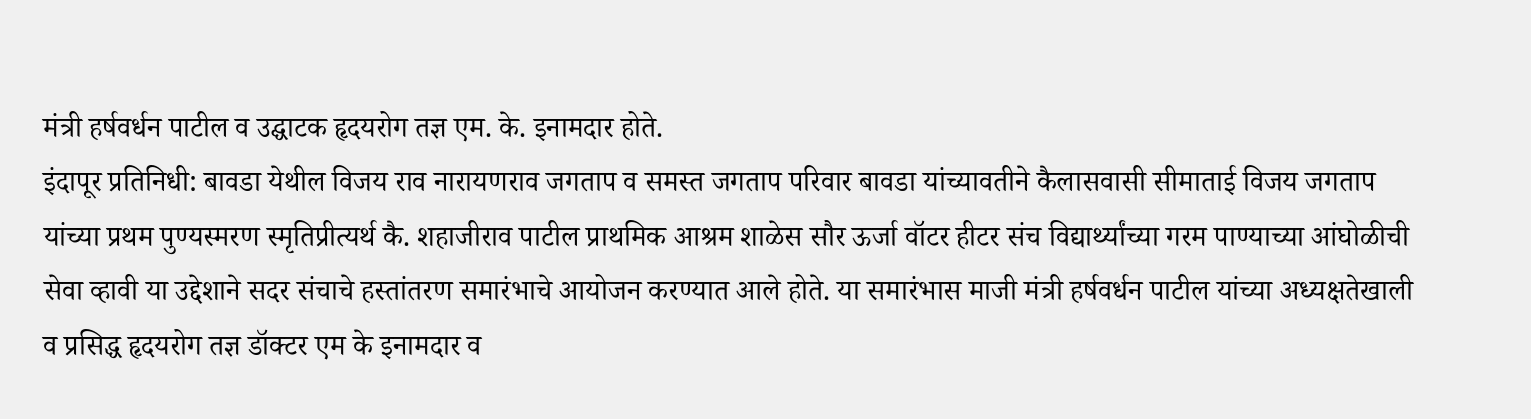मंत्री हर्षवर्धन पाटील व उद्घाटक हृदयरोग तज्ञ एम. के. इनामदार होते.
इंदापूर प्रतिनिधी: बावडा येथील विजय राव नारायणराव जगताप व समस्त जगताप परिवार बावडा यांच्यावतीने कैलासवासी सीमाताई विजय जगताप यांच्या प्रथम पुण्यस्मरण स्मृतिप्रीत्यर्थ कै. शहाजीराव पाटील प्राथमिक आश्रम शाळेस सौर ऊर्जा वॉटर हीटर संच विद्यार्थ्यांच्या गरम पाण्याच्या आंघोळीची सेवा व्हावी या उद्देशाने सदर संचाचे हस्तांतरण समारंभाचे आयोजन करण्यात आले होते. या समारंभास माजी मंत्री हर्षवर्धन पाटील यांच्या अध्यक्षतेखाली व प्रसिद्ध हृदयरोग तज्ञ डॉक्टर एम के इनामदार व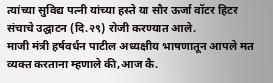त्यांच्या सुविद्य पत्नी यांच्या हस्ते या सौर ऊर्जा वॉटर हिटर संचाचे उद्घाटन (दि.२९) रोजी करण्यात आले.
माजी मंत्री हर्षवर्धन पाटील अध्यक्षीय भाषणातून आपले मत व्यक्त करताना म्हणाले की,आज कै.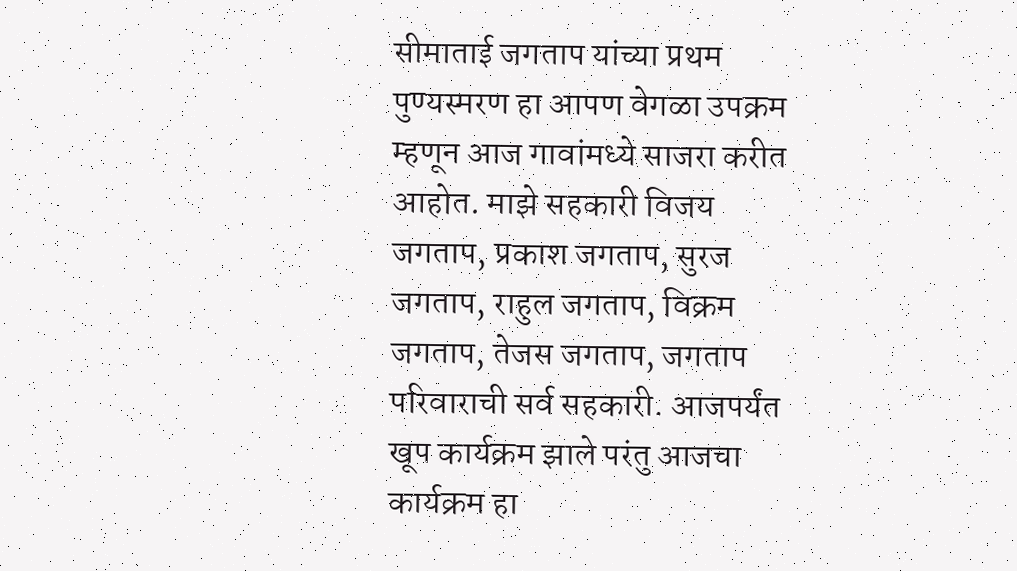सीमाताई जगताप यांच्या प्रथम पुण्यस्मरण हा आपण वेगळा उपक्रम म्हणून आज गावांमध्ये साजरा करीत आहोत. माझे सहकारी विजय जगताप, प्रकाश जगताप, सुरज जगताप, राहुल जगताप, विक्रम जगताप, तेजस जगताप, जगताप परिवाराची सर्व सहकारी. आजपर्यंत खूप कार्यक्रम झाले परंतु आजचा कार्यक्रम हा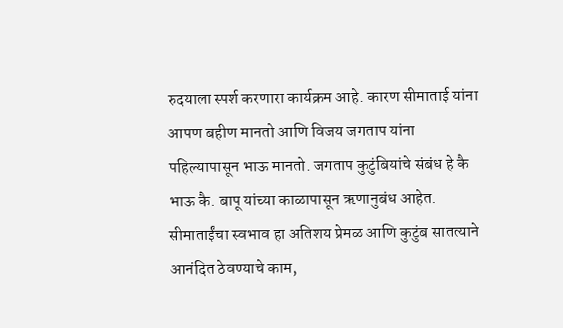रुदयाला स्पर्श करणारा कार्यक्रम आहे. कारण सीमाताई यांना आपण बहीण मानतो आणि विजय जगताप यांना पहिल्यापासून भाऊ मानतो. जगताप कुटुंबियांचे संबंध हे कै भाऊ कै. बापू यांच्या काळापासून ऋणानुबंध आहेत. सीमाताईंचा स्वभाव हा अतिशय प्रेमळ आणि कुटुंब सातत्याने आनंदित ठेवण्याचे काम,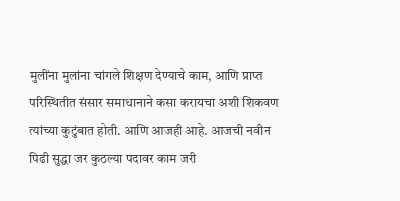मुलींना मुलांना चांगले शिक्षण देण्याचे काम, आणि प्राप्त परिस्थितीत संसार समाधानाने कसा करायचा अशी शिकवण त्यांच्या कुटुंबात होती. आणि आजही आहे. आजची नवीन पिढी सुद्धा जर कुठल्या पदावर काम जरी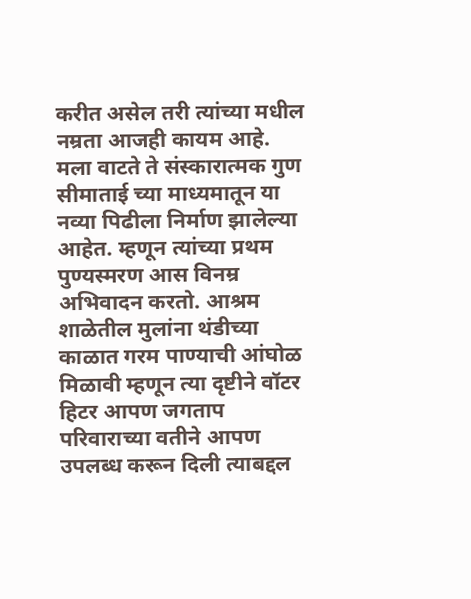करीत असेल तरी त्यांच्या मधील नम्रता आजही कायम आहे. मला वाटते ते संस्कारात्मक गुण सीमाताई च्या माध्यमातून या नव्या पिढीला निर्माण झालेल्या आहेत. म्हणून त्यांच्या प्रथम पुण्यस्मरण आस विनम्र अभिवादन करतो. आश्रम शाळेतील मुलांना थंडीच्या काळात गरम पाण्याची आंघोळ मिळावी म्हणून त्या दृष्टीने वॉटर हिटर आपण जगताप परिवाराच्या वतीने आपण उपलब्ध करून दिली त्याबद्दल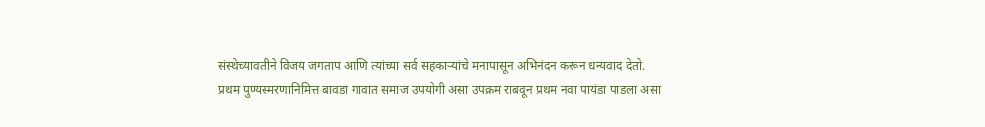संस्थेच्यावतीने विजय जगताप आणि त्यांच्या सर्व सहकाऱ्यांचे मनापासून अभिनंदन करून धन्यवाद देतो.
प्रथम पुण्यस्मरणानिमित्त बावडा गावात समाज उपयोगी असा उपक्रम राबवून प्रथम नवा पायंडा पाडला असा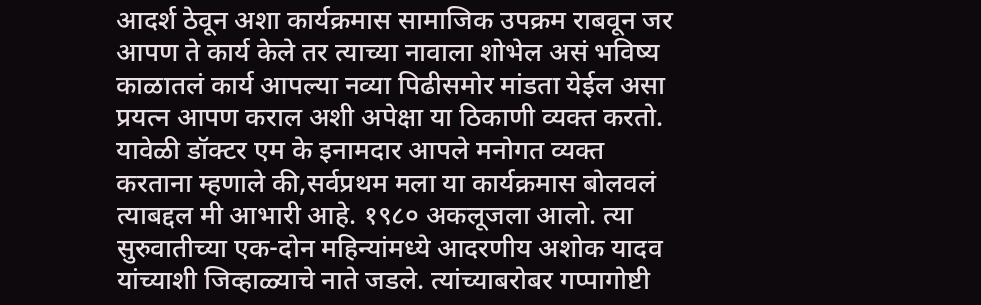आदर्श ठेवून अशा कार्यक्रमास सामाजिक उपक्रम राबवून जर आपण ते कार्य केले तर त्याच्या नावाला शोभेल असं भविष्य काळातलं कार्य आपल्या नव्या पिढीसमोर मांडता येईल असा प्रयत्न आपण कराल अशी अपेक्षा या ठिकाणी व्यक्त करतो.
यावेळी डॉक्टर एम के इनामदार आपले मनोगत व्यक्त करताना म्हणाले की,सर्वप्रथम मला या कार्यक्रमास बोलवलं त्याबद्दल मी आभारी आहे. १९८० अकलूजला आलो. त्या सुरुवातीच्या एक-दोन महिन्यांमध्ये आदरणीय अशोक यादव यांच्याशी जिव्हाळ्याचे नाते जडले. त्यांच्याबरोबर गप्पागोष्टी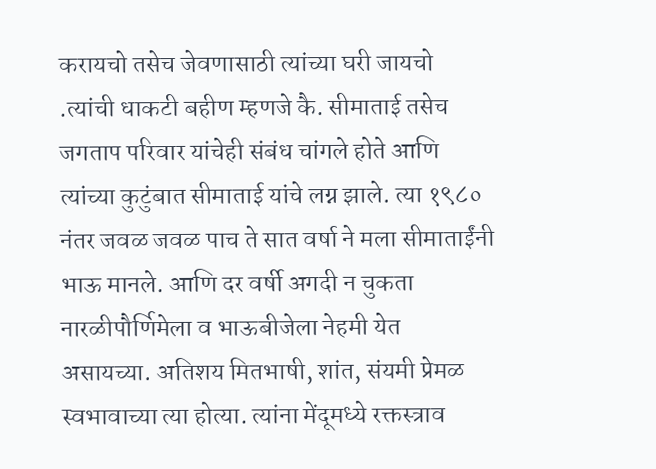करायचो तसेच जेवणासाठी त्यांच्या घरी जायचो .त्यांची धाकटी बहीण म्हणजे कै. सीमाताई तसेच जगताप परिवार यांचेही संबंध चांगले होते आणि त्यांच्या कुटुंबात सीमाताई यांचे लग्न झाले. त्या १९८० नंतर जवळ जवळ पाच ते सात वर्षा ने मला सीमाताईंनी भाऊ मानले. आणि दर वर्षी अगदी न चुकता नारळीपौर्णिमेला व भाऊबीजेला नेहमी येत असायच्या. अतिशय मितभाषी, शांत, संयमी प्रेमळ स्वभावाच्या त्या होत्या. त्यांना मेंदूमध्ये रक्तस्त्राव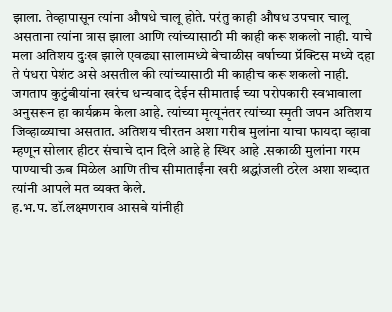झाला. तेव्हापासून त्यांना औषधे चालू होते. परंतु काही औषध उपचार चालू असताना त्यांना त्रास झाला आणि त्यांच्यासाठी मी काही करू शकलो नाही. याचे मला अतिशय दुःख झाले एवढ्या सालामध्ये बेचाळीस वर्षाच्या प्रॅक्टिस मध्ये दहा ते पंधरा पेशंट असे असतील की त्यांच्यासाठी मी काहीच करू शकलो नाही. जगताप कुटुंबीयांना खरंच धन्यवाद देईन सीमाताई च्या परोपकारी स्वभावाला अनुसरून हा कार्यक्रम केला आहे. त्यांच्या मृत्यूनंतर त्यांच्या स्मृती जपन अतिशय जिव्हाळ्याचा असतात. अतिशय चीरतन अशा गरीब मुलांना याचा फायदा व्हावा म्हणून सोलार हीटर संचाचे दान दिले आहे हे स्थिर आहे .सकाळी मुलांना गरम पाण्याची ऊब मिळेल आणि तीच सीमाताईंना खरी श्रद्धांजली ठरेल अशा शब्दात त्यांनी आपले मत व्यक्त केले.
ह.भ.प. डॉ.लक्ष्मणराव आसबे यांनीही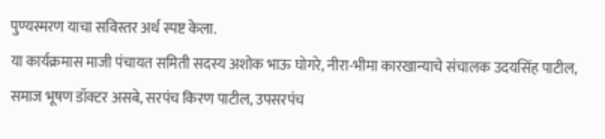पुण्यस्मरण याचा सविस्तर अर्थ स्पष्ट केला.
या कार्यक्रमास माजी पंचायत समिती सदस्य अशोक भाऊ घोगरे, नीरा-भीमा कारखान्याचे संचालक उदयसिंह पाटील, समाज भूषण डॉक्टर असबे, सरपंच किरण पाटील, उपसरपंच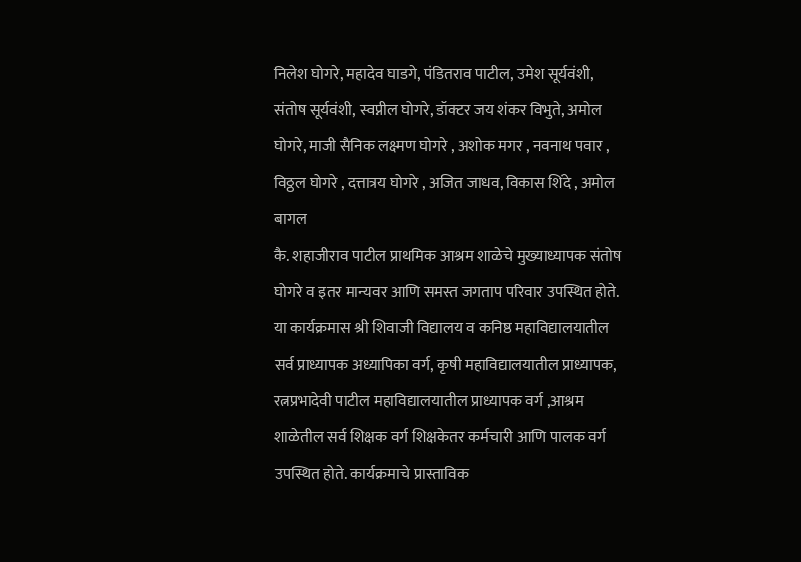निलेश घोगरे, महादेव घाडगे, पंडितराव पाटील, उमेश सूर्यवंशी, संतोष सूर्यवंशी, स्वप्नील घोगरे, डॉक्टर जय शंकर विभुते, अमोल घोगरे, माजी सैनिक लक्ष्मण घोगरे , अशोक मगर , नवनाथ पवार , विठ्ठल घोगरे , दत्तात्रय घोगरे , अजित जाधव, विकास शिंदे , अमोल बागल
कै. शहाजीराव पाटील प्राथमिक आश्रम शाळेचे मुख्याध्यापक संतोष घोगरे व इतर मान्यवर आणि समस्त जगताप परिवार उपस्थित होते.
या कार्यक्रमास श्री शिवाजी विद्यालय व कनिष्ठ महाविद्यालयातील सर्व प्राध्यापक अध्यापिका वर्ग, कृषी महाविद्यालयातील प्राध्यापक, रत्नप्रभादेवी पाटील महाविद्यालयातील प्राध्यापक वर्ग ,आश्रम शाळेतील सर्व शिक्षक वर्ग शिक्षकेतर कर्मचारी आणि पालक वर्ग उपस्थित होते. कार्यक्रमाचे प्रास्ताविक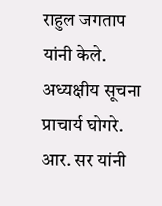राहुल जगताप यांनी केले. अध्यक्षीय सूचना प्राचार्य घोगरे. आर. सर यांनी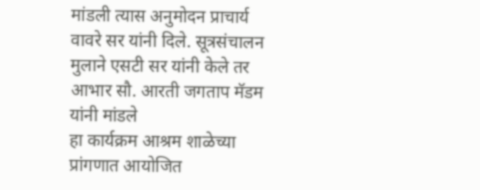मांडली त्यास अनुमोदन प्राचार्य वावरे सर यांनी दिले. सूत्रसंचालन मुलाने एसटी सर यांनी केले तर आभार सौ. आरती जगताप मॅडम यांनी मांडले
हा कार्यक्रम आश्रम शाळेच्या प्रांगणात आयोजित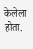केलेला होता.